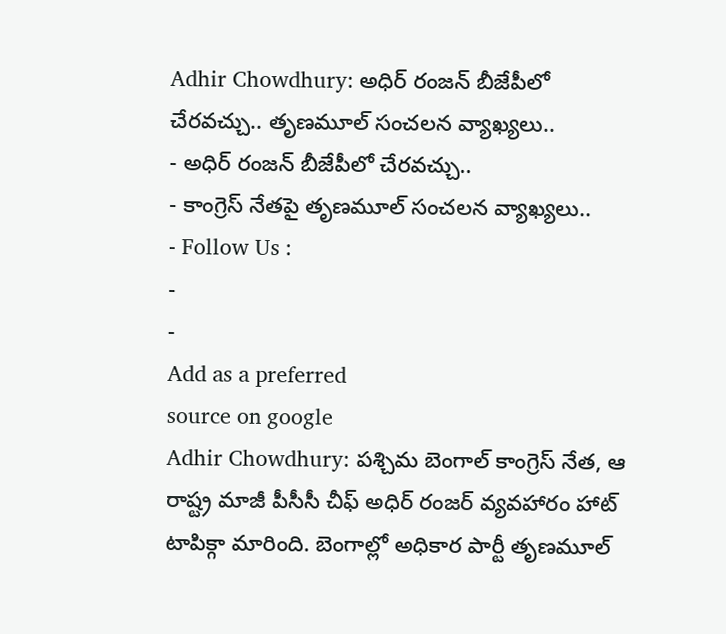Adhir Chowdhury: అధిర్ రంజన్ బీజేపీలో చేరవచ్చు.. తృణమూల్ సంచలన వ్యాఖ్యలు..
- అధిర్ రంజన్ బీజేపీలో చేరవచ్చు..
- కాంగ్రెస్ నేతపై తృణమూల్ సంచలన వ్యాఖ్యలు..
- Follow Us :
-
-
Add as a preferred
source on google
Adhir Chowdhury: పశ్చిమ బెంగాల్ కాంగ్రెస్ నేత, ఆ రాష్ట్ర మాజీ పీసీసీ చీఫ్ అధిర్ రంజర్ వ్యవహారం హాట్ టాపిక్గా మారింది. బెంగాల్లో అధికార పార్టీ తృణమూల్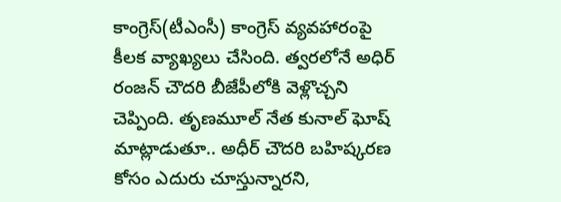కాంగ్రెస్(టీఎంసీ) కాంగ్రెస్ వ్యవహారంపై కీలక వ్యాఖ్యలు చేసింది. త్వరలోనే అధిర్ రంజన్ చౌదరి బీజేపీలోకి వెళ్లొచ్చని చెప్పింది. తృణమూల్ నేత కునాల్ ఘోష్ మాట్లాడుతూ.. అధీర్ చౌదరి బహిష్కరణ కోసం ఎదురు చూస్తున్నారని,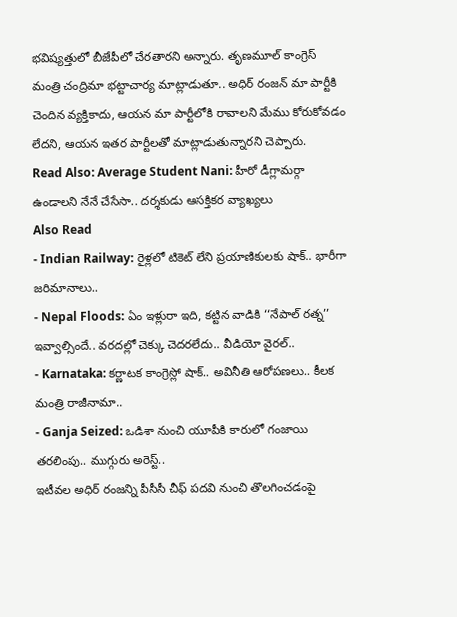భవిష్యత్తులో బీజేపీలో చేరతారని అన్నారు. తృణమూల్ కాంగ్రెస్ మంత్రి చంద్రిమా భట్టాచార్య మాట్లాడుతూ.. అధిర్ రంజన్ మా పార్టీకి చెందిన వ్యక్తికాదు, ఆయన మా పార్టీలోకి రావాలని మేము కోరుకోవడం లేదని, ఆయన ఇతర పార్టీలతో మాట్లాడుతున్నారని చెప్పారు.
Read Also: Average Student Nani: హీరో డీగ్లామర్గా ఉండాలని నేనే చేసేసా.. దర్శకుడు ఆసక్తికర వ్యాఖ్యలు
Also Read
- Indian Railway: రైళ్లలో టికెట్ లేని ప్రయాణికులకు షాక్.. భారీగా జరిమానాలు..
- Nepal Floods: ఏం ఇళ్లురా ఇది, కట్టిన వాడికి ‘‘నేపాల్ రత్న’’ ఇవ్వాల్సిందే.. వరదల్లో చెక్కు చెదరలేదు.. వీడియో వైరల్..
- Karnataka: కర్ణాటక కాంగ్రెస్లో షాక్.. అవినీతి ఆరోపణలు.. కీలక మంత్రి రాజీనామా..
- Ganja Seized: ఒడిశా నుంచి యూపీకి కారులో గంజాయి తరలింపు.. ముగ్గురు అరెస్ట్..
ఇటీవల అధిర్ రంజన్ని పీసీసీ చీఫ్ పదవి నుంచి తొలగించడంపై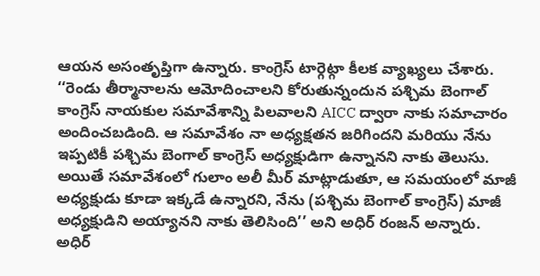ఆయన అసంతృప్తిగా ఉన్నారు. కాంగ్రెస్ టార్గెట్గా కీలక వ్యాఖ్యలు చేశారు. ‘‘రెండు తీర్మానాలను ఆమోదించాలని కోరుతున్నందున పశ్చిమ బెంగాల్ కాంగ్రెస్ నాయకుల సమావేశాన్ని పిలవాలని AICC ద్వారా నాకు సమాచారం అందించబడింది. ఆ సమావేశం నా అధ్యక్షతన జరిగిందని మరియు నేను ఇప్పటికీ పశ్చిమ బెంగాల్ కాంగ్రెస్ అధ్యక్షుడిగా ఉన్నానని నాకు తెలుసు. అయితే సమావేశంలో గులాం అలీ మీర్ మాట్లాడుతూ, ఆ సమయంలో మాజీ అధ్యక్షుడు కూడా ఇక్కడే ఉన్నారని, నేను (పశ్చిమ బెంగాల్ కాంగ్రెస్) మాజీ అధ్యక్షుడిని అయ్యానని నాకు తెలిసింది’’ అని అధిర్ రంజన్ అన్నారు.
అధిర్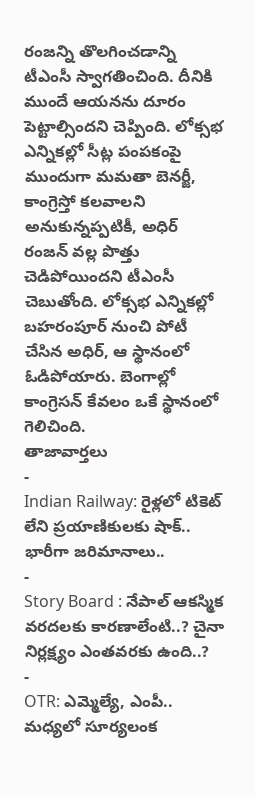రంజన్ని తొలగించడాన్ని టీఎంసీ స్వాగతించింది. దీనికి ముందే ఆయనను దూరం పెట్టాల్సిందని చెప్పింది. లోక్సభ ఎన్నికల్లో సీట్ల పంపకంపై ముందుగా మమతా బెనర్జీ, కాంగ్రెస్తో కలవాలని అనుకున్నప్పటికీ, అధిర్ రంజన్ వల్ల పొత్తు చెడిపోయిందని టీఎంసీ చెబుతోంది. లోక్సభ ఎన్నికల్లో బహరంపూర్ నుంచి పోటీ చేసిన అధిర్, ఆ స్థానంలో ఓడిపోయారు. బెంగాల్లో కాంగ్రెసన్ కేవలం ఒకే స్థానంలో గెలిచింది.
తాజావార్తలు
-
Indian Railway: రైళ్లలో టికెట్ లేని ప్రయాణికులకు షాక్.. భారీగా జరిమానాలు..
-
Story Board : నేపాల్ ఆకస్మిక వరదలకు కారణాలేంటి..? చైనా నిర్లక్ష్యం ఎంతవరకు ఉంది..?
-
OTR: ఎమ్మెల్యే, ఎంపీ.. మధ్యలో సూర్యలంక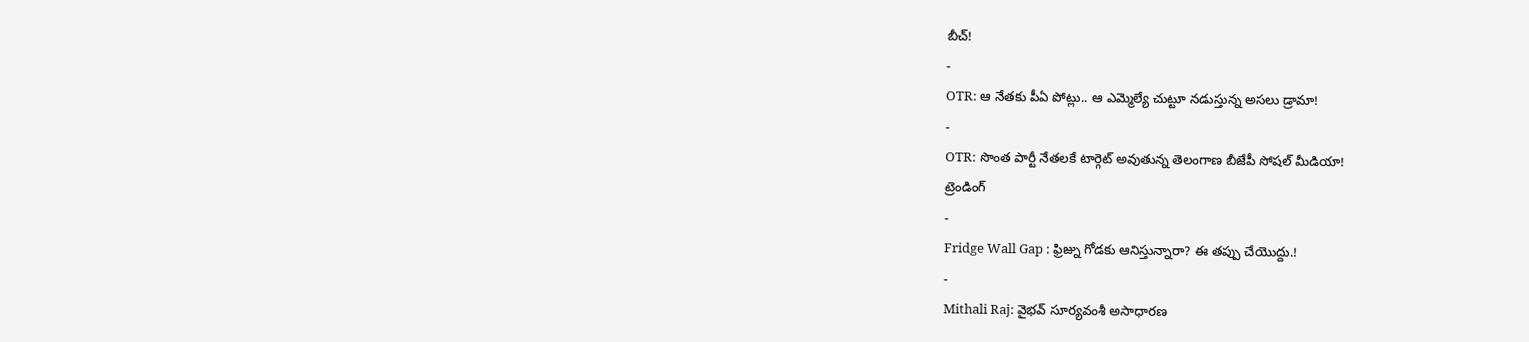బీచ్!
-
OTR: ఆ నేతకు పీఏ పోట్లు.. ఆ ఎమ్మెల్యే చుట్టూ నడుస్తున్న అసలు డ్రామా!
-
OTR: సొంత పార్టీ నేతలకే టార్గెట్ అవుతున్న తెలంగాణ బీజేపీ సోషల్ మీడియా!
ట్రెండింగ్
-
Fridge Wall Gap : ఫ్రిజ్ను గోడకు ఆనిస్తున్నారా? ఈ తప్పు చేయొద్దు.!
-
Mithali Raj: వైభవ్ సూర్యవంశీ అసాధారణ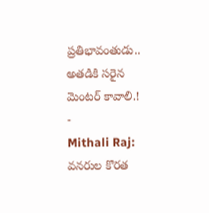ప్రతిభావంతుడు.. అతడికి సరైన మెంటర్ కావాలి.!
-
Mithali Raj: వనరుల కొరత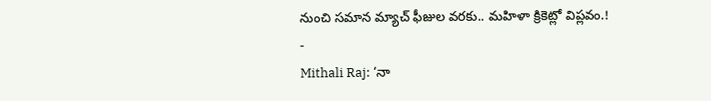నుంచి సమాన మ్యాచ్ ఫీజుల వరకు.. మహిళా క్రికెట్లో విప్లవం.!
-
Mithali Raj: ‘నా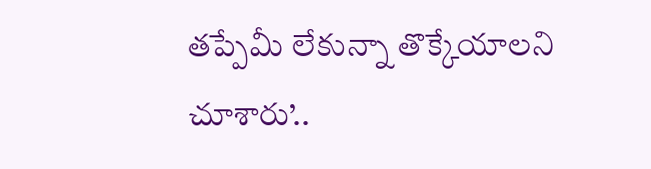తప్పేమీ లేకున్నా తొక్కేయాలని చూశారు’..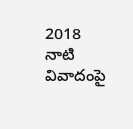2018 నాటి వివాదంపై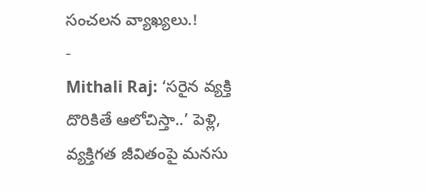సంచలన వ్యాఖ్యలు.!
-
Mithali Raj: ‘సరైన వ్యక్తి దొరికితే ఆలోచిస్తా..’ పెళ్లి, వ్యక్తిగత జీవితంపై మనసు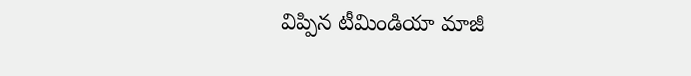విప్పిన టీమిండియా మాజీ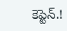కెప్టెన్.!